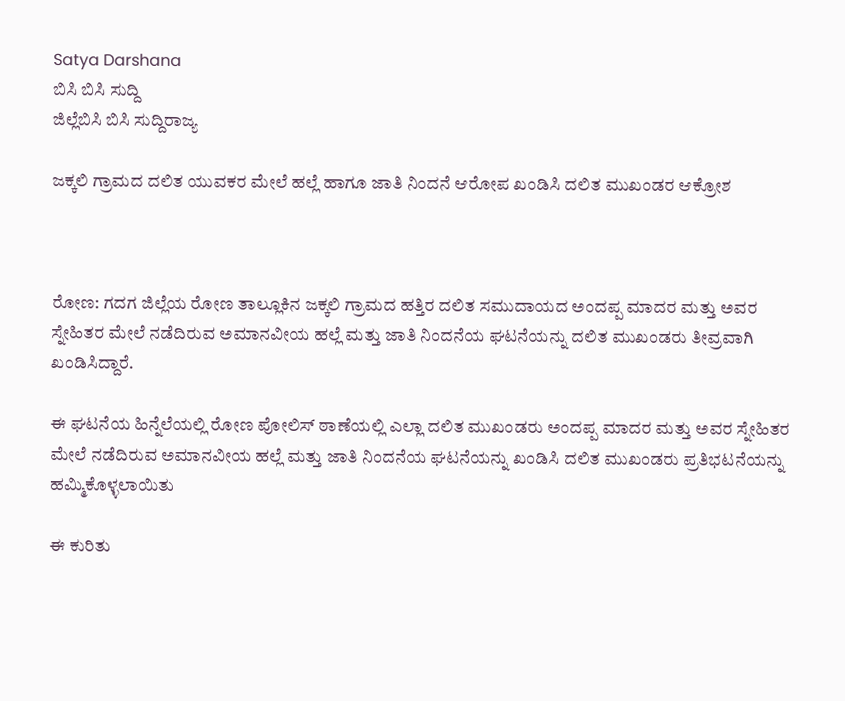Satya Darshana
ಬಿಸಿ ಬಿಸಿ ಸುದ್ದಿ
ಜಿಲ್ಲೆಬಿಸಿ ಬಿಸಿ ಸುದ್ದಿರಾಜ್ಯ

ಜಕ್ಕಲಿ ಗ್ರಾಮದ ದಲಿತ ಯುವಕರ ಮೇಲೆ ಹಲ್ಲೆ ಹಾಗೂ ಜಾತಿ ನಿಂದನೆ ಆರೋಪ ಖಂಡಿಸಿ ದಲಿತ ಮುಖಂಡರ ಆಕ್ರೋಶ



ರೋಣ: ಗದಗ ಜಿಲ್ಲೆಯ ರೋಣ ತಾಲ್ಲೂಕಿನ ಜಕ್ಕಲಿ ಗ್ರಾಮದ ಹತ್ತಿರ ದಲಿತ ಸಮುದಾಯದ ಅಂದಪ್ಪ ಮಾದರ ಮತ್ತು ಅವರ ಸ್ನೇಹಿತರ ಮೇಲೆ ನಡೆದಿರುವ ಅಮಾನವೀಯ ಹಲ್ಲೆ ಮತ್ತು ಜಾತಿ ನಿಂದನೆಯ ಘಟನೆಯನ್ನು ದಲಿತ ಮುಖಂಡರು ತೀವ್ರವಾಗಿ ಖಂಡಿಸಿದ್ದಾರೆ.

ಈ ಘಟನೆಯ ಹಿನ್ನೆಲೆಯಲ್ಲಿ ರೋಣ ಪೋಲಿಸ್ ಠಾಣೆಯಲ್ಲಿ ಎಲ್ಲಾ ದಲಿತ ಮುಖಂಡರು ಅಂದಪ್ಪ ಮಾದರ ಮತ್ತು ಅವರ ಸ್ನೇಹಿತರ ಮೇಲೆ ನಡೆದಿರುವ ಅಮಾನವೀಯ ಹಲ್ಲೆ ಮತ್ತು ಜಾತಿ ನಿಂದನೆಯ ಘಟನೆಯನ್ನು ಖಂಡಿಸಿ ದಲಿತ ಮುಖಂಡರು ಪ್ರತಿಭಟನೆಯನ್ನು ಹಮ್ಮಿಕೊಳ್ಳಲಾಯಿತು

ಈ ಕುರಿತು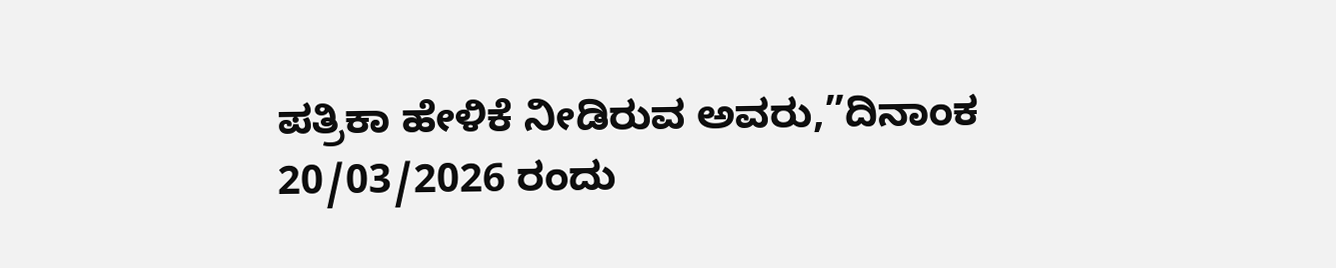ಪತ್ರಿಕಾ ಹೇಳಿಕೆ ನೀಡಿರುವ ಅವರು,”ದಿನಾಂಕ 20/03/2026 ರಂದು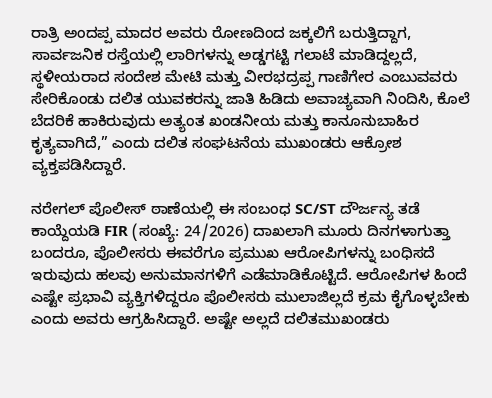ರಾತ್ರಿ ಅಂದಪ್ಪ ಮಾದರ ಅವರು ರೋಣದಿಂದ ಜಕ್ಕಲಿಗೆ ಬರುತ್ತಿದ್ದಾಗ, ಸಾರ್ವಜನಿಕ ರಸ್ತೆಯಲ್ಲಿ ಲಾರಿಗಳನ್ನು ಅಡ್ಡಗಟ್ಟಿ ಗಲಾಟೆ ಮಾಡಿದ್ದಲ್ಲದೆ, ಸ್ಥಳೀಯರಾದ ಸಂದೇಶ ಮೇಟಿ ಮತ್ತು ವೀರಭದ್ರಪ್ಪ ಗಾಣಿಗೇರ ಎಂಬುವವರು ಸೇರಿಕೊಂಡು ದಲಿತ ಯುವಕರನ್ನು ಜಾತಿ ಹಿಡಿದು ಅವಾಚ್ಯವಾಗಿ ನಿಂದಿಸಿ, ಕೊಲೆ ಬೆದರಿಕೆ ಹಾಕಿರುವುದು ಅತ್ಯಂತ ಖಂಡನೀಯ ಮತ್ತು ಕಾನೂನುಬಾಹಿರ ಕೃತ್ಯವಾಗಿದೆ,” ಎಂದು ದಲಿತ ಸಂಘಟನೆಯ ಮುಖಂಡರು ಆಕ್ರೋಶ ವ್ಯಕ್ತಪಡಿಸಿದ್ದಾರೆ.

ನರೇಗಲ್ ಪೊಲೀಸ್ ಠಾಣೆಯಲ್ಲಿ ಈ ಸಂಬಂಧ SC/ST ದೌರ್ಜನ್ಯ ತಡೆ ಕಾಯ್ದೆಯಡಿ FIR (ಸಂಖ್ಯೆ: 24/2026) ದಾಖಲಾಗಿ ಮೂರು ದಿನಗಳಾಗುತ್ತಾ ಬಂದರೂ, ಪೊಲೀಸರು ಈವರೆಗೂ ಪ್ರಮುಖ ಆರೋಪಿಗಳನ್ನು ಬಂಧಿಸದೆ ಇರುವುದು ಹಲವು ಅನುಮಾನಗಳಿಗೆ ಎಡೆಮಾಡಿಕೊಟ್ಟಿದೆ. ಆರೋಪಿಗಳ ಹಿಂದೆ ಎಷ್ಟೇ ಪ್ರಭಾವಿ ವ್ಯಕ್ತಿಗಳಿದ್ದರೂ ಪೊಲೀಸರು ಮುಲಾಜಿಲ್ಲದೆ ಕ್ರಮ ಕೈಗೊಳ್ಳಬೇಕು ಎಂದು ಅವರು ಆಗ್ರಹಿಸಿದ್ದಾರೆ. ಅಷ್ಟೇ ಅಲ್ಲದೆ ದಲಿತಮುಖಂಡರು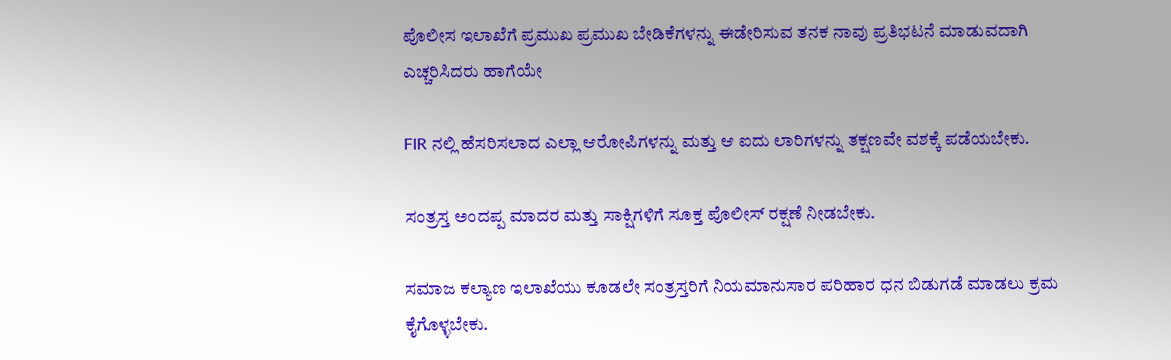ಪೊಲೀಸ ಇಲಾಖೆಗೆ ಪ್ರಮುಖ ಪ್ರಮುಖ ಬೇಡಿಕೆಗಳನ್ನು ಈಡೇರಿಸುವ ತನಕ ನಾವು ಪ್ರತಿಭಟನೆ ಮಾಡುವದಾಗಿ ಎಚ್ಚರಿಸಿದರು ಹಾಗೆಯೇ

FIR ನಲ್ಲಿ ಹೆಸರಿಸಲಾದ ಎಲ್ಲಾ ಆರೋಪಿಗಳನ್ನು ಮತ್ತು ಆ ಐದು ಲಾರಿಗಳನ್ನು ತಕ್ಷಣವೇ ವಶಕ್ಕೆ ಪಡೆಯಬೇಕು.

ಸಂತ್ರಸ್ತ ಅಂದಪ್ಪ ಮಾದರ ಮತ್ತು ಸಾಕ್ಷಿಗಳಿಗೆ ಸೂಕ್ತ ಪೊಲೀಸ್ ರಕ್ಷಣೆ ನೀಡಬೇಕು.

ಸಮಾಜ ಕಲ್ಯಾಣ ಇಲಾಖೆಯು ಕೂಡಲೇ ಸಂತ್ರಸ್ತರಿಗೆ ನಿಯಮಾನುಸಾರ ಪರಿಹಾರ ಧನ ಬಿಡುಗಡೆ ಮಾಡಲು ಕ್ರಮ ಕೈಗೊಳ್ಳಬೇಕು.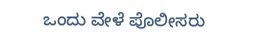ಒಂದು ವೇಳೆ ಪೊಲೀಸರು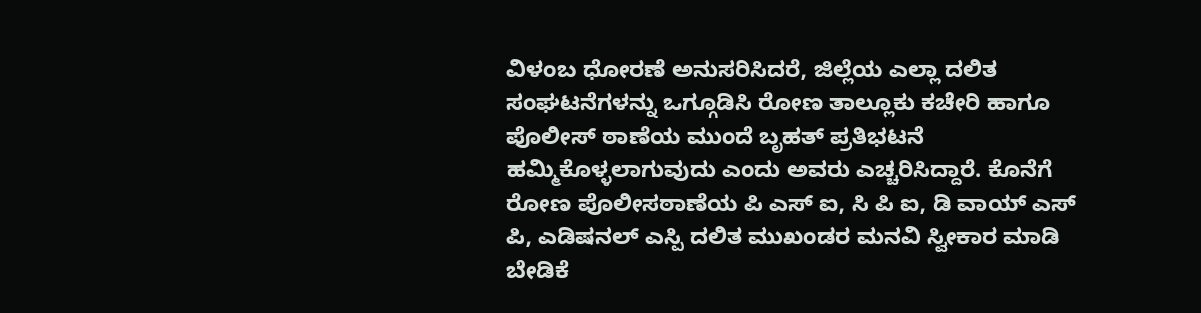ವಿಳಂಬ ಧೋರಣೆ ಅನುಸರಿಸಿದರೆ, ಜಿಲ್ಲೆಯ ಎಲ್ಲಾ ದಲಿತ ಸಂಘಟನೆಗಳನ್ನು ಒಗ್ಗೂಡಿಸಿ ರೋಣ ತಾಲ್ಲೂಕು ಕಚೇರಿ ಹಾಗೂ ಪೊಲೀಸ್ ಠಾಣೆಯ ಮುಂದೆ ಬೃಹತ್ ಪ್ರತಿಭಟನೆ ಹಮ್ಮಿಕೊಳ್ಳಲಾಗುವುದು ಎಂದು ಅವರು ಎಚ್ಚರಿಸಿದ್ದಾರೆ. ಕೊನೆಗೆ ರೋಣ ಪೊಲೀಸಠಾಣೆಯ ಪಿ ಎಸ್ ಐ, ಸಿ ಪಿ ಐ, ಡಿ ವಾಯ್ ಎಸ್ ಪಿ, ಎಡಿಷನಲ್ ಎಸ್ಪಿ ದಲಿತ ಮುಖಂಡರ ಮನವಿ ಸ್ವೀಕಾರ ಮಾಡಿ ಬೇಡಿಕೆ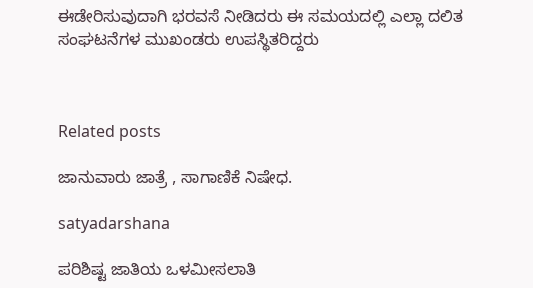ಈಡೇರಿಸುವುದಾಗಿ ಭರವಸೆ ನೀಡಿದರು ಈ ಸಮಯದಲ್ಲಿ ಎಲ್ಲಾ ದಲಿತ ಸಂಘಟನೆಗಳ ಮುಖಂಡರು ಉಪಸ್ಥಿತರಿದ್ದರು



Related posts

ಜಾನುವಾರು ಜಾತ್ರೆ , ಸಾಗಾಣಿಕೆ ನಿಷೇಧ.

satyadarshana

ಪರಿಶಿಷ್ಟ ಜಾತಿಯ ಒಳಮೀಸಲಾತಿ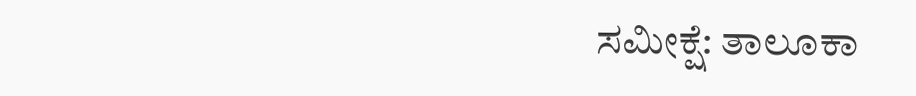ಸಮೀಕ್ಷೆ: ತಾಲೂಕಾ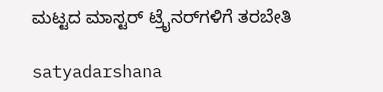ಮಟ್ಟದ ಮಾಸ್ಟ‌ರ್ ಟ್ರೈನರ್‌ಗಳಿಗೆ ತರಬೇತಿ

satyadarshana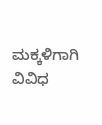ಮಕ್ಕಳಿಗಾಗಿ ವಿವಿಧ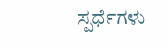ಸ್ಪರ್ಧೆಗಳು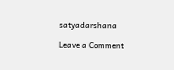satyadarshana

Leave a Comment